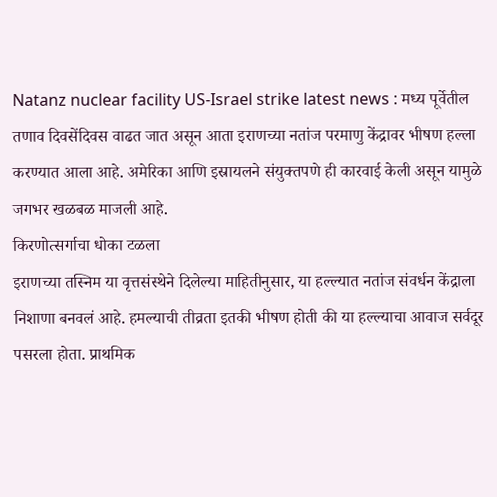Natanz nuclear facility US-Israel strike latest news : मध्य पूर्वेतील तणाव दिवसेंदिवस वाढत जात असून आता इराणच्या नतांज परमाणु केंद्रावर भीषण हल्ला करण्यात आला आहे. अमेरिका आणि इस्रायलने संयुक्तपणे ही कारवाई केली असून यामुळे जगभर खळबळ माजली आहे.
किरणोत्सर्गाचा धोका टळला
इराणच्या तस्निम या वृत्तसंस्थेने दिलेल्या माहितीनुसार, या हल्ल्यात नतांज संवर्धन केंद्राला निशाणा बनवलं आहे. हमल्याची तीव्रता इतकी भीषण होती की या हल्ल्याचा आवाज सर्वदूर पसरला होता. प्राथमिक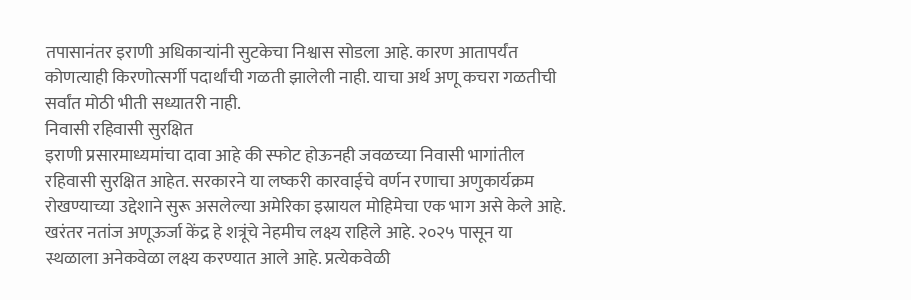तपासानंतर इराणी अधिकाऱ्यांनी सुटकेचा निश्वास सोडला आहे. कारण आतापर्यंत कोणत्याही किरणोत्सर्गी पदार्थांची गळती झालेली नाही. याचा अर्थ अणू कचरा गळतीची सर्वांत मोठी भीती सध्यातरी नाही.
निवासी रहिवासी सुरक्षित
इराणी प्रसारमाध्यमांचा दावा आहे की स्फोट होऊनही जवळच्या निवासी भागांतील रहिवासी सुरक्षित आहेत. सरकारने या लष्करी कारवाईचे वर्णन रणाचा अणुकार्यक्रम रोखण्याच्या उद्देशाने सुरू असलेल्या अमेरिका इस्रायल मोहिमेचा एक भाग असे केले आहे.
खरंतर नतांज अणूऊर्जा केंद्र हे शत्रूंचे नेहमीच लक्ष्य राहिले आहे. २०२५ पासून या स्थळाला अनेकवेळा लक्ष्य करण्यात आले आहे. प्रत्येकवेळी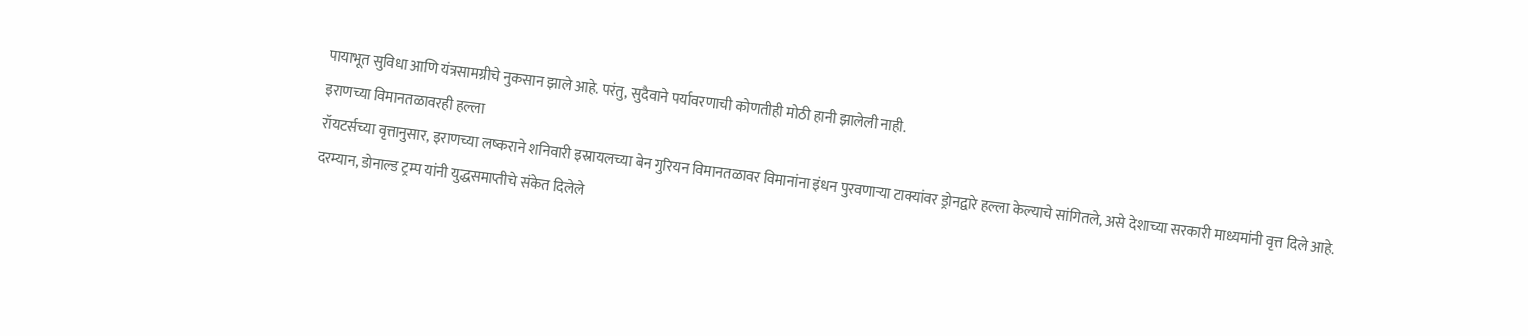पायाभूत सुविधा आणि यंत्रसामग्रीचे नुकसान झाले आहे. परंतु, सुदैवाने पर्यावरणाची कोणतीही मोठी हानी झालेली नाही.
इराणच्या विमानतळावरही हल्ला
रॉयटर्सच्या वृत्तानुसार, इराणच्या लष्कराने शनिवारी इस्रायलच्या बेन गुरियन विमानतळावर विमानांना इंधन पुरवणाऱ्या टाक्यांवर ड्रोनद्वारे हल्ला केल्याचे सांगितले, असे देशाच्या सरकारी माध्यमांनी वृत्त दिले आहे.
दरम्यान, डोनाल्ड ट्रम्प यांनी युद्धसमाप्तीचे संकेत दिलेले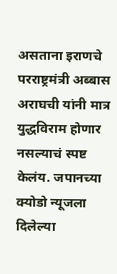असताना इराणचे परराष्ट्रमंत्री अब्बास अराघची यांनी मात्र युद्धविराम होणार नसल्याचं स्पष्ट केलंय. जपानच्या क्योडो न्यूजला दिलेल्या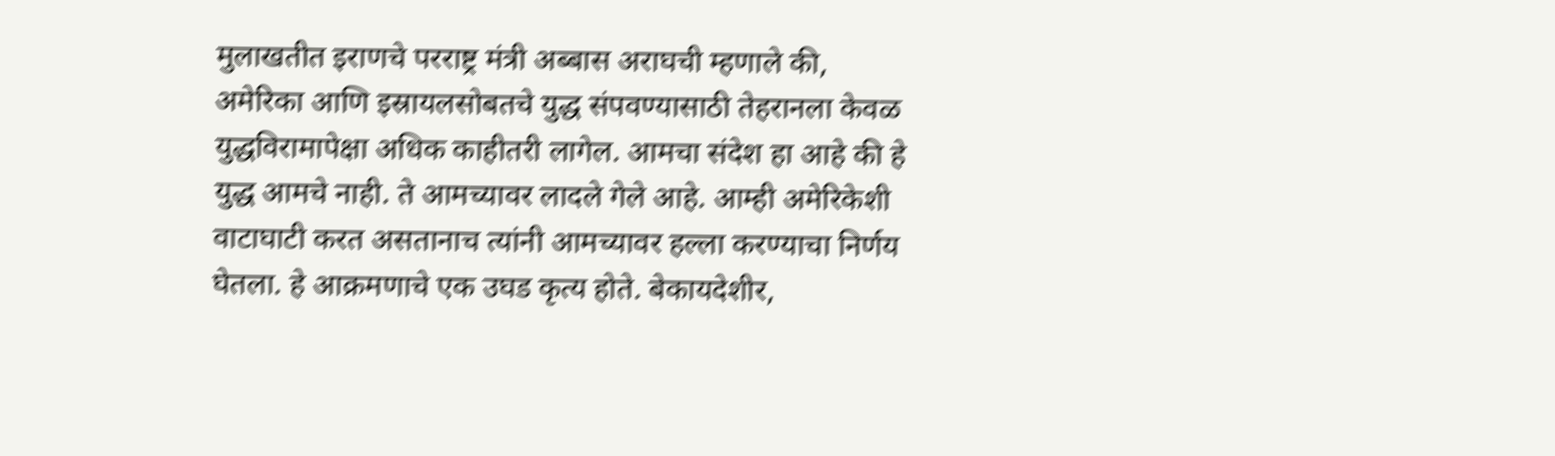मुलाखतीत इराणचे परराष्ट्र मंत्री अब्बास अराघची म्हणाले की, अमेरिका आणि इस्रायलसोबतचे युद्ध संपवण्यासाठी तेहरानला केवळ युद्धविरामापेक्षा अधिक काहीतरी लागेल. आमचा संदेश हा आहे की हे युद्ध आमचे नाही. ते आमच्यावर लादले गेले आहे. आम्ही अमेरिकेशी वाटाघाटी करत असतानाच त्यांनी आमच्यावर हल्ला करण्याचा निर्णय घेतला. हे आक्रमणाचे एक उघड कृत्य होते. बेकायदेशीर,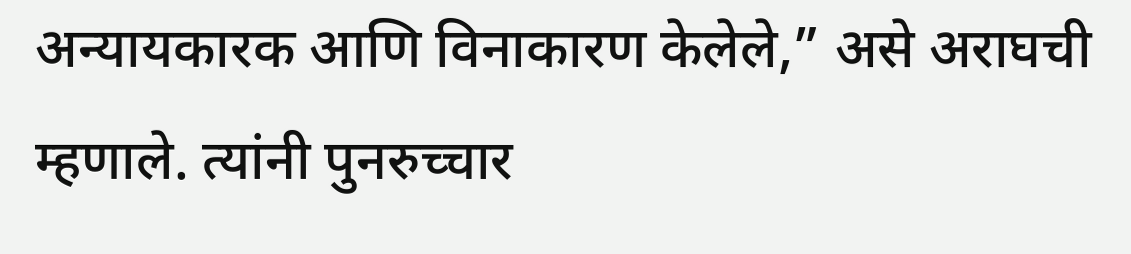अन्यायकारक आणि विनाकारण केलेले,” असे अराघची म्हणाले. त्यांनी पुनरुच्चार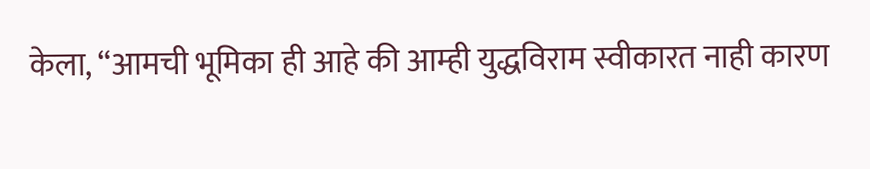केला, “आमची भूमिका ही आहे की आम्ही युद्धविराम स्वीकारत नाही कारण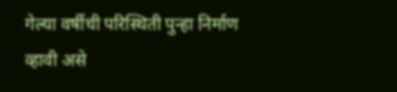गेल्या वर्षीची परिस्थिती पुन्हा निर्माण व्हावी असे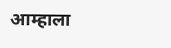आम्हाला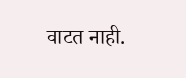वाटत नाही.